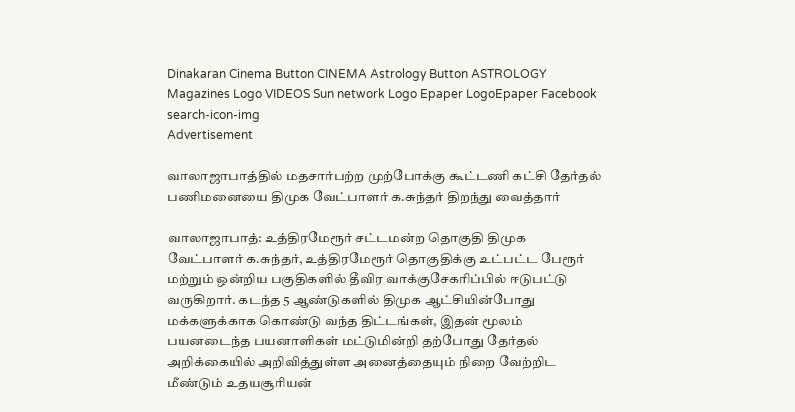Dinakaran Cinema Button CINEMA Astrology Button ASTROLOGY  Magazines Logo VIDEOS Sun network Logo Epaper LogoEpaper Facebook
search-icon-img
Advertisement

வாலாஜாபாத்தில் மதசார்பற்ற முற்போக்கு கூட்டணி கட்சி தேர்தல் பணிமனையை திமுக வேட்பாளர் க.சுந்தர் திறந்து வைத்தார்

வாலாஜாபாத்: உத்திரமேரூர் சட்டமன்ற தொகுதி திமுக வேட்பாளர் க.சுந்தர், உத்திரமேரூர் தொகுதிக்கு உட்பட்ட பேரூர் மற்றும் ஒன்றிய பகுதிகளில் தீவிர வாக்குசேகரிப்பில் ஈடுபட்டு வருகிறார். கடந்த 5 ஆண்டுகளில் திமுக ஆட்சியின்போது மக்களுக்காக கொண்டு வந்த திட்டங்கள், இதன் மூலம் பயனடைந்த பயனாளிகள் மட்டுமின்றி தற்போது தேர்தல் அறிக்கையில் அறிவித்துள்ள அனைத்தையும் நிறை வேற்றிட மீண்டும் உதயசூரியன்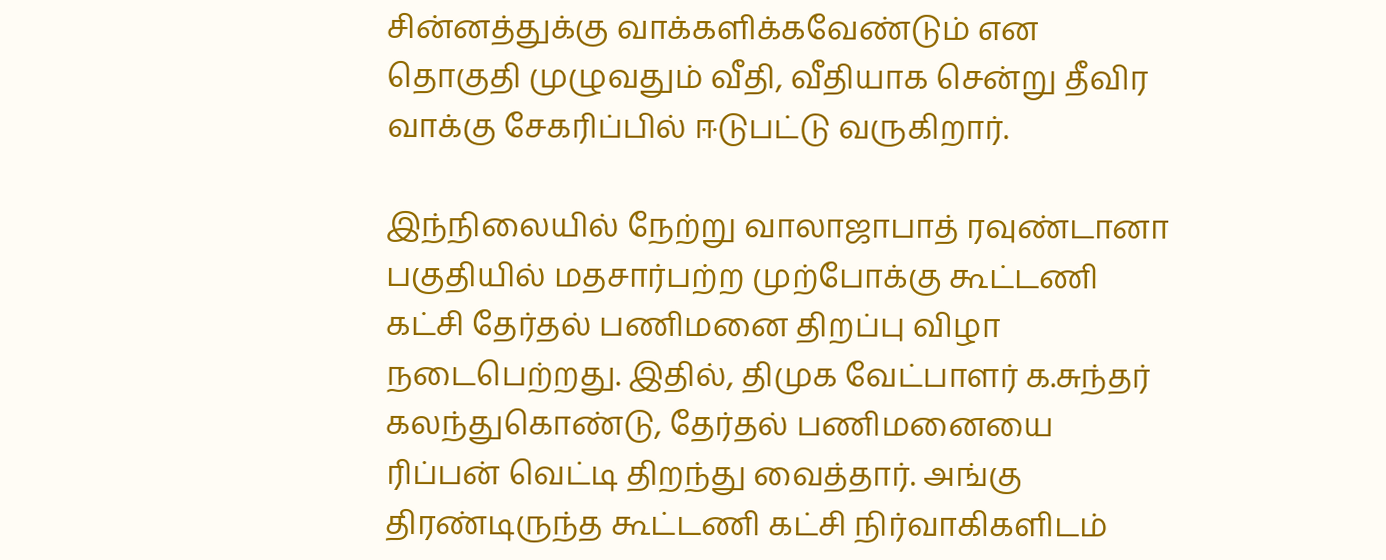சின்னத்துக்கு வாக்களிக்கவேண்டும் என தொகுதி முழுவதும் வீதி, வீதியாக சென்று தீவிர வாக்கு சேகரிப்பில் ஈடுபட்டு வருகிறார்.

இந்நிலையில் நேற்று வாலாஜாபாத் ரவுண்டானா பகுதியில் மதசார்பற்ற முற்போக்கு கூட்டணி கட்சி தேர்தல் பணிமனை திறப்பு விழா நடைபெற்றது. இதில், திமுக வேட்பாளர் க.சுந்தர் கலந்துகொண்டு, தேர்தல் பணிமனையை ரிப்பன் வெட்டி திறந்து வைத்தார். அங்கு திரண்டிருந்த கூட்டணி கட்சி நிர்வாகிகளிடம்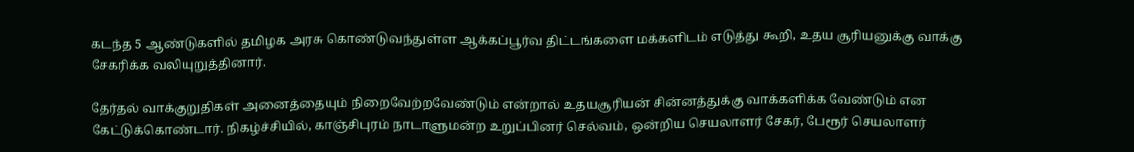கடந்த 5 ஆண்டுகளில் தமிழக அரசு கொண்டுவந்துள்ள ஆக்கப்பூர்வ திட்டங்களை மக்களிடம் எடுத்து கூறி, உதய சூரியனுக்கு வாக்கு சேகரிக்க வலியுறுத்தினார்.

தேர்தல் வாக்குறுதிகள் அனைத்தையும் நிறைவேற்றவேண்டும் என்றால் உதயசூரியன் சின்னத்துக்கு வாக்களிக்க வேண்டும் என கேட்டுக்கொண்டார். நிகழ்ச்சியில், காஞ்சிபுரம் நாடாளுமன்ற உறுப்பினர் செல்வம், ஒன்றிய செயலாளர் சேகர், பேரூர் செயலாளர்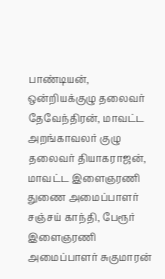பாண்டியன், ஒன்றியக்குழு தலைவர் தேவேந்திரன், மாவட்ட அறங்காவலர் குழு தலைவர் தியாகராஜன், மாவட்ட இளைஞரணி துணை அமைப்பாளர் சஞ்சய் காந்தி, பேரூர் இளைஞரணி அமைப்பாளர் சுகுமாரன்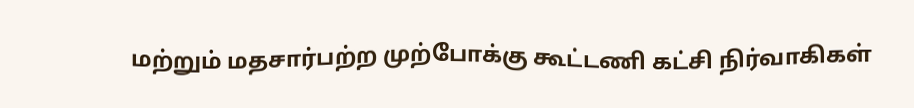மற்றும் மதசார்பற்ற முற்போக்கு கூட்டணி கட்சி நிர்வாகிகள்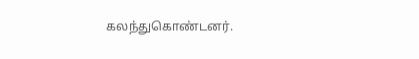கலந்துகொண்டனர்.